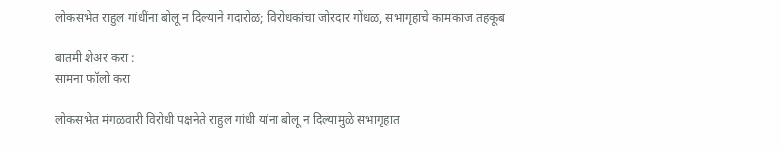लोकसभेत राहुल गांधींना बोलू न दिल्याने गदारोळ; विरोधकांचा जोरदार गोंधळ, सभागृहाचे कामकाज तहकूब

बातमी शेअर करा :
सामना फॉलो करा

लोकसभेत मंगळवारी विरोधी पक्षनेते राहुल गांधी यांना बोलू न दिल्यामुळे सभागृहात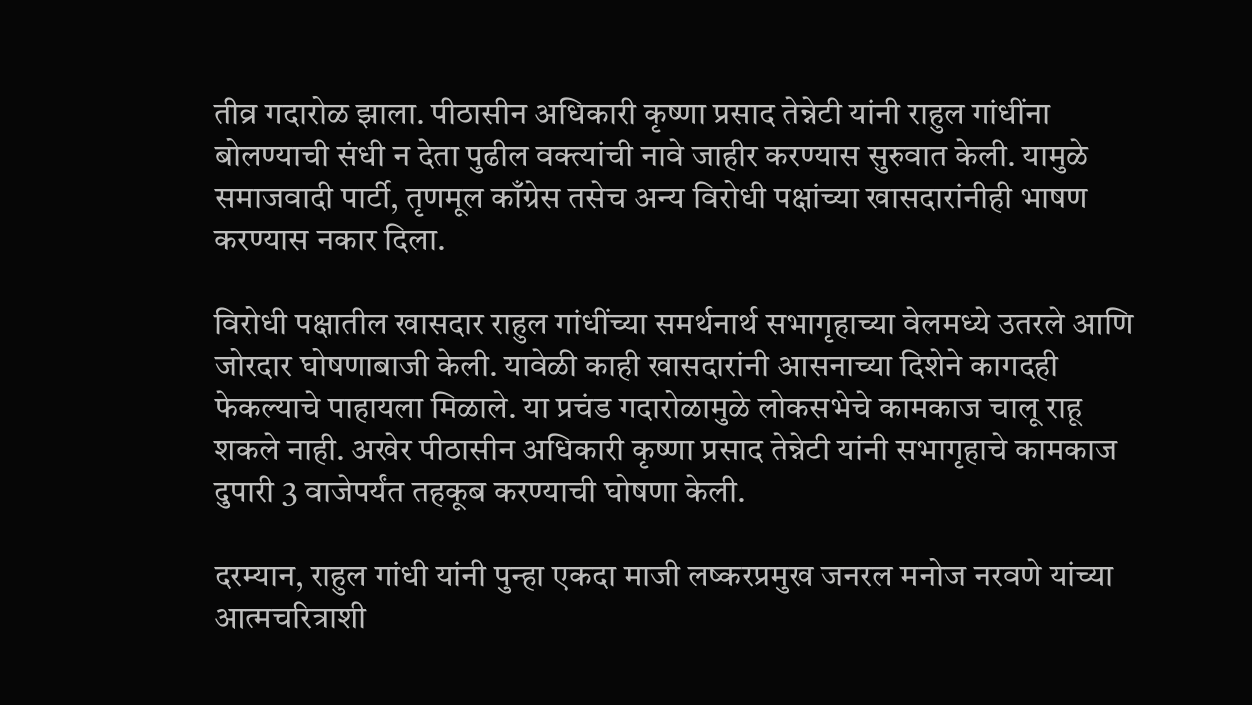तीव्र गदारोळ झाला. पीठासीन अधिकारी कृष्णा प्रसाद तेन्नेटी यांनी राहुल गांधींना बोलण्याची संधी न देता पुढील वक्त्यांची नावे जाहीर करण्यास सुरुवात केली. यामुळे समाजवादी पार्टी, तृणमूल काँग्रेस तसेच अन्य विरोधी पक्षांच्या खासदारांनीही भाषण करण्यास नकार दिला.

विरोधी पक्षातील खासदार राहुल गांधींच्या समर्थनार्थ सभागृहाच्या वेलमध्ये उतरले आणि जोरदार घोषणाबाजी केली. यावेळी काही खासदारांनी आसनाच्या दिशेने कागदही फेकल्याचे पाहायला मिळाले. या प्रचंड गदारोळामुळे लोकसभेचे कामकाज चालू राहू शकले नाही. अखेर पीठासीन अधिकारी कृष्णा प्रसाद तेन्नेटी यांनी सभागृहाचे कामकाज दुपारी 3 वाजेपर्यंत तहकूब करण्याची घोषणा केली.

दरम्यान, राहुल गांधी यांनी पुन्हा एकदा माजी लष्करप्रमुख जनरल मनोज नरवणे यांच्या आत्मचरित्राशी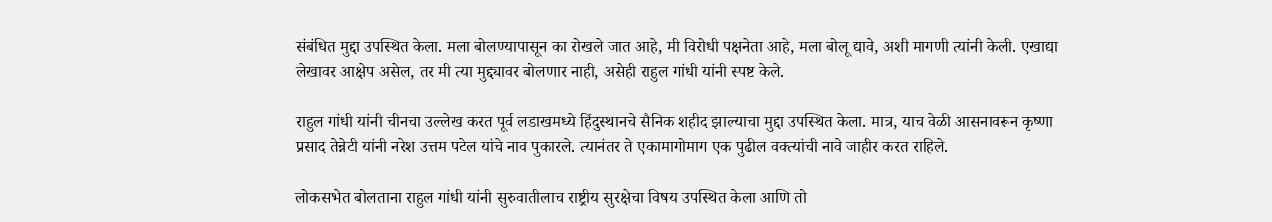संबंधित मुद्दा उपस्थित केला. मला बोलण्यापासून का रोखले जात आहे, मी विरोधी पक्षनेता आहे, मला बोलू द्यावे, अशी मागणी त्यांनी केली. एखाद्या लेखावर आक्षेप असेल, तर मी त्या मुद्द्यावर बोलणार नाही, असेही राहुल गांधी यांनी स्पष्ट केले.

राहुल गांधी यांनी चीनचा उल्लेख करत पूर्व लडाखमध्ये हिंदुस्थानचे सैनिक शहीद झाल्याचा मुद्दा उपस्थित केला. मात्र, याच वेळी आसनावरून कृष्णा प्रसाद तेन्नेटी यांनी नरेश उत्तम पटेल यांचे नाव पुकारले. त्यानंतर ते एकामागोमाग एक पुढील वक्त्यांची नावे जाहीर करत राहिले.

लोकसभेत बोलताना राहुल गांधी यांनी सुरुवातीलाच राष्ट्रीय सुरक्षेचा विषय उपस्थित केला आणि तो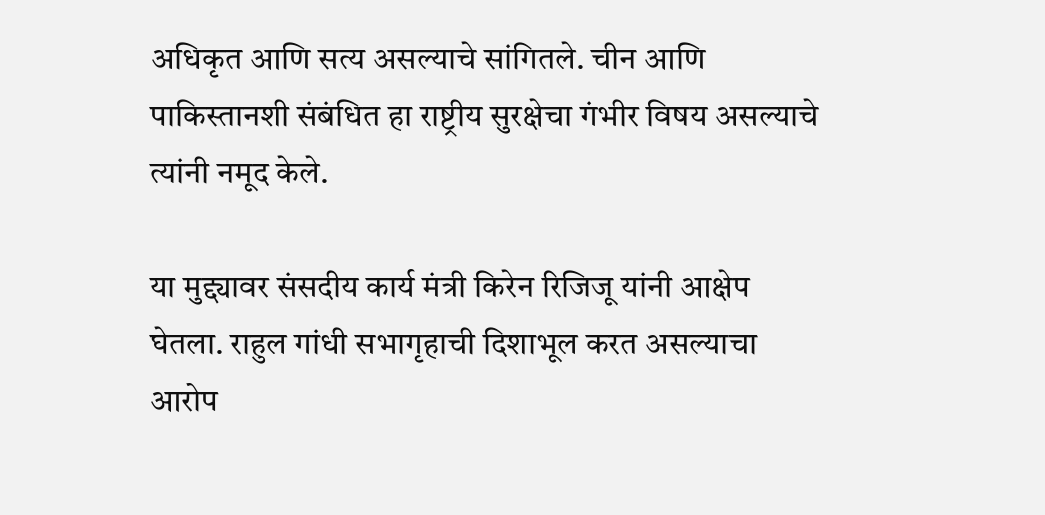अधिकृत आणि सत्य असल्याचे सांगितले. चीन आणि पाकिस्तानशी संबंधित हा राष्ट्रीय सुरक्षेचा गंभीर विषय असल्याचे त्यांनी नमूद केले.

या मुद्द्यावर संसदीय कार्य मंत्री किरेन रिजिजू यांनी आक्षेप घेतला. राहुल गांधी सभागृहाची दिशाभूल करत असल्याचा आरोप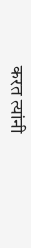करत त्यांनी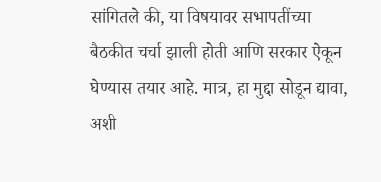सांगितले की, या विषयावर सभापतींच्या बैठकीत चर्चा झाली होती आणि सरकार ऐकून घेण्यास तयार आहे. मात्र, हा मुद्दा सोडून द्यावा, अशी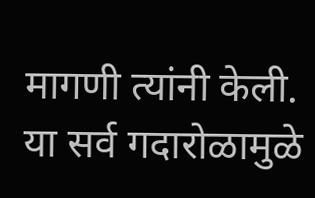मागणी त्यांनी केली. या सर्व गदारोळामुळे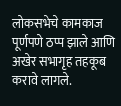लोकसभेचे कामकाज पूर्णपणे ठप्प झाले आणि अखेर सभागृह तहकूब करावे लागले.